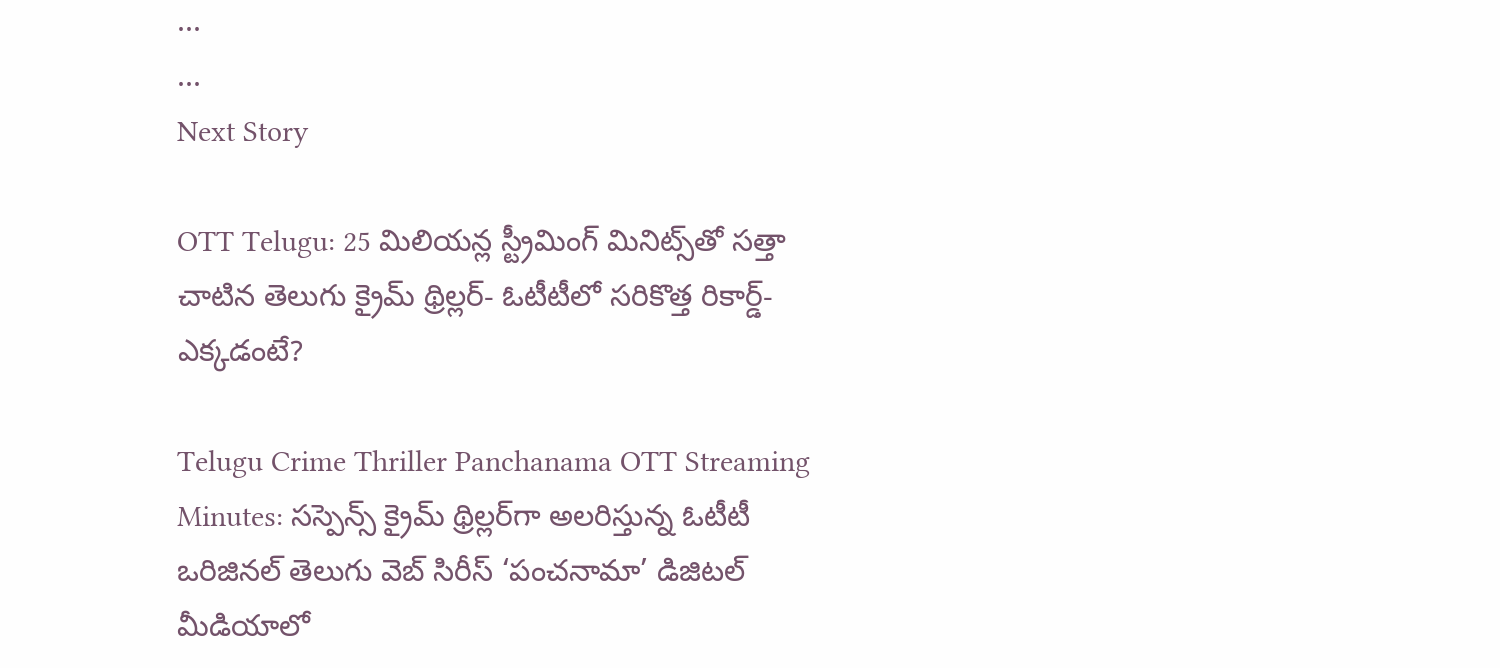...
...
Next Story

OTT Telugu: 25 మిలియన్ల స్ట్రీమింగ్ మినిట్స్‌తో సత్తా చాటిన తెలుగు క్రైమ్ థ్రిల్లర్- ఓటీటీలో సరికొత్త రికార్డ్-ఎక్కడంటే?

Telugu Crime Thriller Panchanama OTT Streaming Minutes: సస్పెన్స్ క్రైమ్ థ్రిల్లర్‌గా అలరిస్తున్న ఓటీటీ ఒరిజినల్ తెలుగు వెబ్ సిరీస్ ‘పంచనామా’ డిజిటల్ మీడియాలో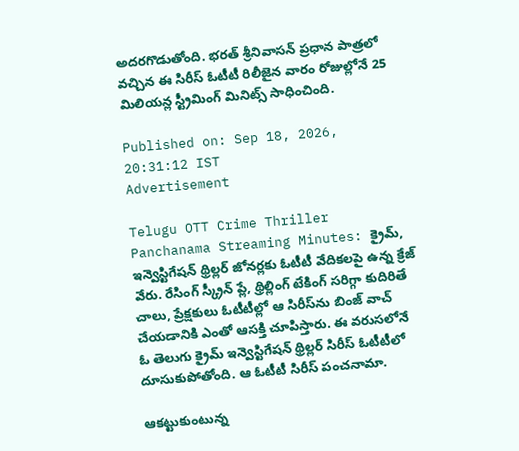అదరగొడుతోంది. భరత్ శ్రీనివాసన్ ప్రధాన పాత్రలో వచ్చిన ఈ సిరీస్ ఓటీటీ రిలీజైన వారం రోజుల్లోనే 25 మిలియన్ల స్ట్రీమింగ్ మినిట్స్ సాధించింది.

Published on: Sep 18, 2026, 20:31:12 IST
Advertisement

Telugu OTT Crime Thriller Panchanama Streaming Minutes: క్రైమ్, ఇన్వెస్టిగేషన్ థ్రిల్లర్ జోనర్లకు ఓటీటీ వేదికలపై ఉన్న క్రేజ్ వేరు. రేసింగ్ స్క్రీన్ ప్లే, థ్రిల్లింగ్ టేకింగ్ సరిగ్గా కుదిరితే చాలు, ప్రేక్షకులు ఓటీటీల్లో ఆ సిరీస్‌ను బింజ్ వాచ్ చేయడానికి ఎంతో ఆసక్తి చూపిస్తారు. ఈ వరుసలోనే ఓ తెలుగు క్రైమ్ ఇన్వెస్టిగేషన్ థ్రిల్లర్ సిరీస్ ఓటీటీలో దూసుకుపోతోంది. ఆ ఓటీటీ సిరీస్ పంచనామా.

ఆకట్టుకుంటున్న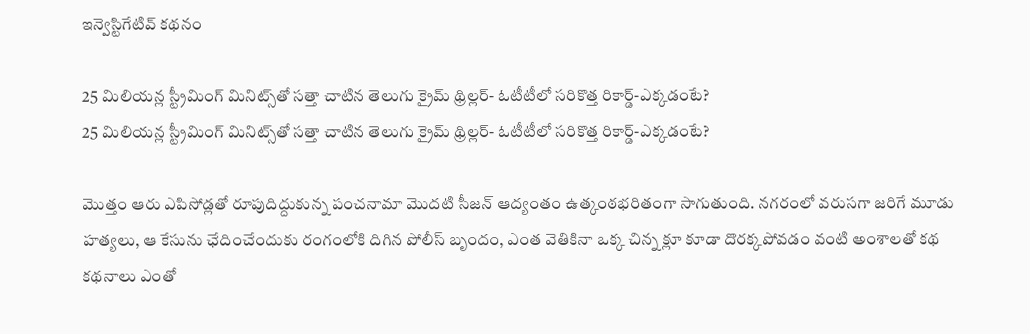ఇన్వెస్టిగేటివ్ కథనం

25 మిలియన్ల స్ట్రీమింగ్ మినిట్స్‌తో సత్తా చాటిన తెలుగు క్రైమ్ థ్రిల్లర్- ఓటీటీలో సరికొత్త రికార్డ్-ఎక్కడంటే?
25 మిలియన్ల స్ట్రీమింగ్ మినిట్స్‌తో సత్తా చాటిన తెలుగు క్రైమ్ థ్రిల్లర్- ఓటీటీలో సరికొత్త రికార్డ్-ఎక్కడంటే?

మొత్తం ఆరు ఎపిసోడ్లతో రూపుదిద్దుకున్న పంచనామా మొదటి సీజన్ ఆద్యంతం ఉత్కంఠభరితంగా సాగుతుంది. నగరంలో వరుసగా జరిగే మూడు హత్యలు, ఆ కేసును ఛేదించేందుకు రంగంలోకి దిగిన పోలీస్ బృందం, ఎంత వెతికినా ఒక్క చిన్న క్లూ కూడా దొరక్కపోవడం వంటి అంశాలతో కథ కథనాలు ఎంతో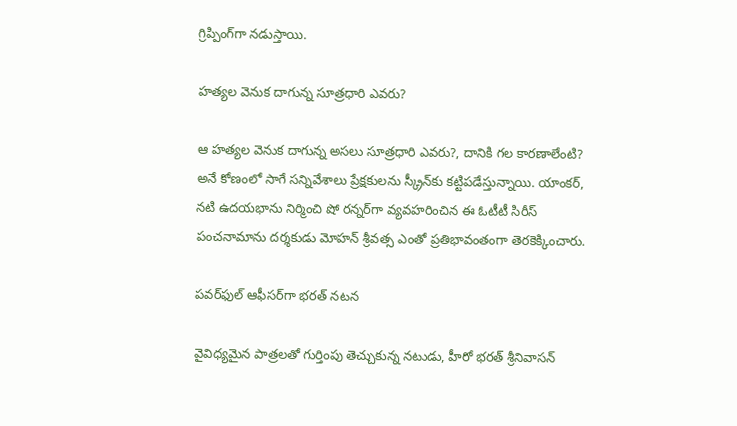గ్రిప్పింగ్‌గా నడుస్తాయి.

హత్యల వెనుక దాగున్న సూత్రధారి ఎవరు?

ఆ హత్యల వెనుక దాగున్న అసలు సూత్రధారి ఎవరు?, దానికి గల కారణాలేంటి? అనే కోణంలో సాగే సన్నివేశాలు ప్రేక్షకులను స్క్రీన్‌కు కట్టిపడేస్తున్నాయి. యాంకర్, నటి ఉదయభాను నిర్మించి షో రన్నర్‌గా వ్యవహరించిన ఈ ఓటీటీ సిరీస్ పంచనామాను దర్శకుడు మోహన్ శ్రీవత్స ఎంతో ప్రతిభావంతంగా తెరకెక్కించారు.

పవర్‌ఫుల్ ఆఫీసర్‌గా భరత్ నటన

వైవిధ్యమైన పాత్రలతో గుర్తింపు తెచ్చుకున్న నటుడు, హీరో భరత్ శ్రీనివాసన్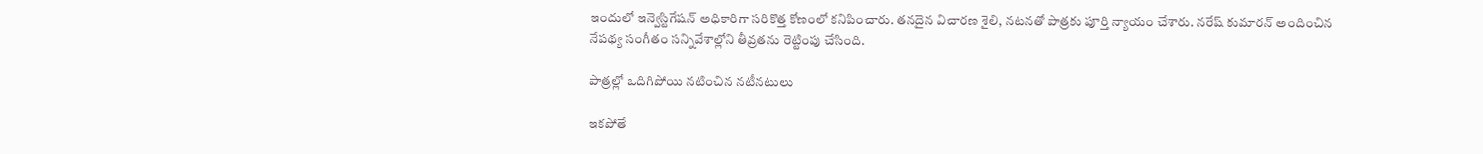ఇందులో ఇన్వెస్టిగేషన్ అధికారిగా సరికొత్త కోణంలో కనిపించారు. తనదైన విచారణ శైలి, నటనతో పాత్రకు పూర్తి న్యాయం చేశారు. నరేష్ కుమారన్ అందించిన నేపథ్య సంగీతం సన్నివేశాల్లోని తీవ్రతను రెట్టింపు చేసింది.

పాత్రల్లో ఒదిగిపోయి నటించిన నటీనటులు

ఇకపోతే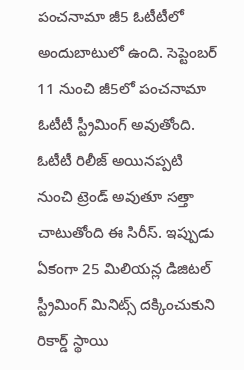పంచనామా జీ5 ఓటీటీలో అందుబాటులో ఉంది. సెప్టెంబర్ 11 నుంచి జీ5లో పంచనామా ఓటీటీ స్ట్రీమింగ్ అవుతోంది. ఓటీటీ రిలీజ్ అయినప్పటి నుంచి ట్రెండ్ అవుతూ సత్తా చాటుతోంది ఈ సిరీస్. ఇప్పుడు ఏకంగా 25 మిలియన్ల డిజిటల్ స్ట్రీమింగ్ మినిట్స్ దక్కించుకుని రికార్డ్ స్థాయి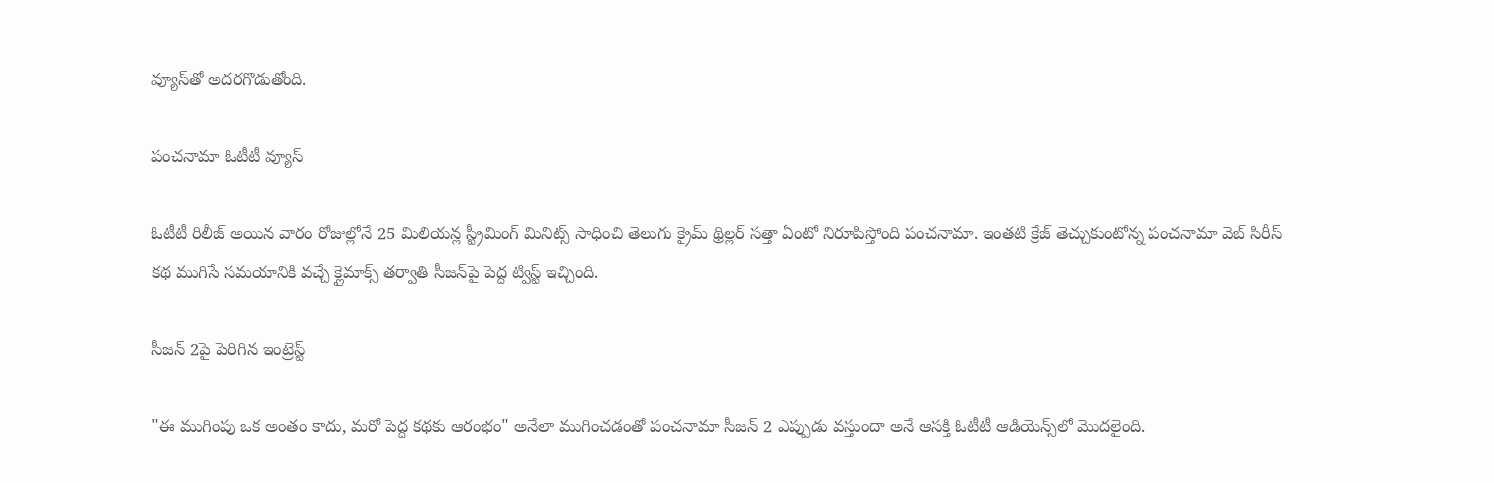వ్యూస్‌తో అదరగొడుతోంది.

పంచనామా ఓటీటీ వ్యూస్

ఓటీటీ రిలీజ్ అయిన వారం రోజుల్లోనే 25 మిలియన్ల స్ట్రీమింగ్ మినిట్స్ సాధించి తెలుగు క్రైమ్ థ్రిల్లర్ సత్తా ఏంటో నిరూపిస్తోంది పంచనామా. ఇంతటి క్రేజ్ తెచ్చుకుంటోన్న పంచనామా వెబ్ సిరీస్ కథ ముగిసే సమయానికి వచ్చే క్లైమాక్స్ తర్వాతి సీజన్‌పై పెద్ద ట్విస్ట్ ఇచ్చింది.

సీజన్ 2పై పెరిగిన ఇంట్రెస్ట్

"ఈ ముగింపు ఒక అంతం కాదు, మరో పెద్ద కథకు ఆరంభం" అనేలా ముగించడంతో పంచనామా సీజన్ 2 ఎప్పుడు వస్తుందా అనే ఆసక్తి ఓటీటీ ఆడియెన్స్‌లో మొదలైంది.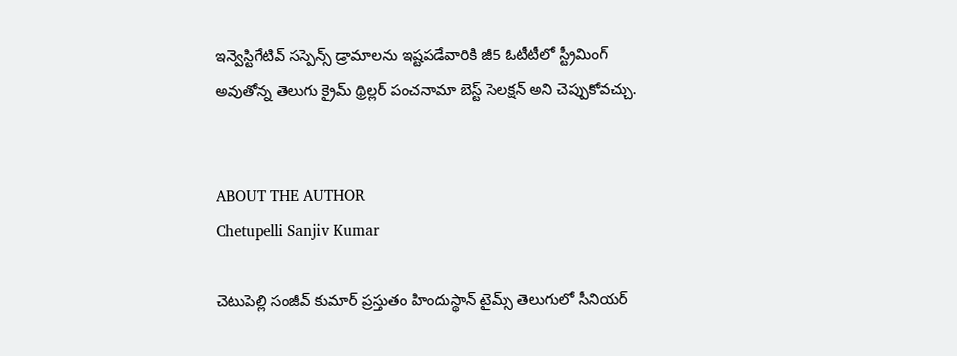ఇన్వెస్టిగేటివ్ సస్పెన్స్ డ్రామాలను ఇష్టపడేవారికి జీ5 ఓటీటీలో స్ట్రీమింగ్ అవుతోన్న తెలుగు క్రైమ్ థ్రిల్లర్ పంచనామా బెస్ట్ సెలక్షన్ అని చెప్పుకోవచ్చు.


ABOUT THE AUTHOR
Chetupelli Sanjiv Kumar

చెటుపెల్లి సంజీవ్ కుమార్ ప్రస్తుతం హిందుస్థాన్ టైమ్స్ తెలుగులో సీనియర్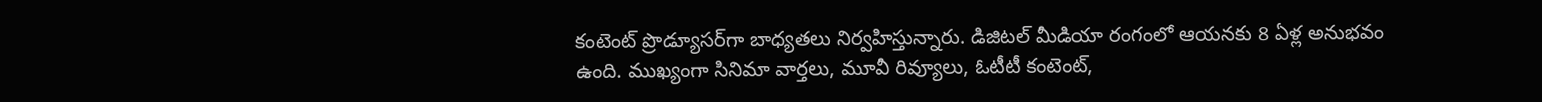కంటెంట్ ప్రొడ్యూసర్‌గా బాధ్యతలు నిర్వహిస్తున్నారు. డిజిటల్ మీడియా రంగంలో ఆయనకు 8 ఏళ్ల అనుభవం ఉంది. ముఖ్యంగా సినిమా వార్తలు, మూవీ రివ్యూలు, ఓటీటీ కంటెంట్,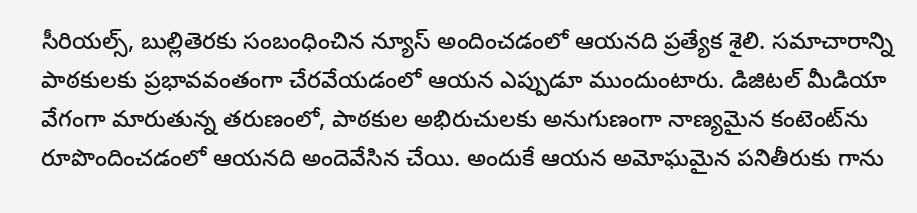సీరియల్స్, బుల్లితెరకు సంబంధించిన న్యూస్ అందించడంలో ఆయనది ప్రత్యేక శైలి. సమాచారాన్ని పాఠకులకు ప్రభావవంతంగా చేరవేయడంలో ఆయన ఎప్పుడూ ముందుంటారు. డిజిటల్ మీడియా వేగంగా మారుతున్న తరుణంలో, పాఠకుల అభిరుచులకు అనుగుణంగా నాణ్యమైన కంటెంట్‌ను రూపొందించడంలో ఆయనది అందెవేసిన చేయి. అందుకే ఆయన అమోఘమైన పనితీరుకు గాను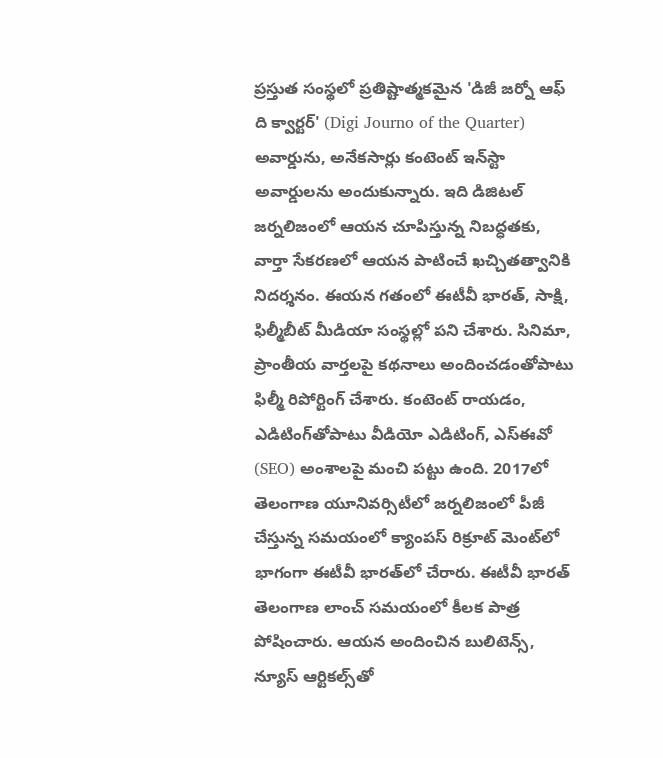ప్రస్తుత సంస్థలో ప్రతిష్టాత్మకమైన 'డిజీ జర్నో ఆఫ్ ది క్వార్టర్' (Digi Journo of the Quarter) అవార్డును, అనేకసార్లు కంటెంట్ ఇన్‌స్టా అవార్డులను అందుకున్నారు. ఇది డిజిటల్ జర్నలిజంలో ఆయన చూపిస్తున్న నిబద్ధతకు, వార్తా సేకరణలో ఆయన పాటించే ఖచ్చితత్వానికి నిదర్శనం. ఈయన గతంలో ఈటీవీ భారత్, సాక్షి, ఫిల్మీబీట్ మీడియా సంస్థల్లో పని చేశారు. సినిమా, ప్రాంతీయ వార్తలపై కథనాలు అందించడంతోపాటు ఫిల్మీ రిపోర్టింగ్ చేశారు. కంటెంట్ రాయడం, ఎడిటింగ్‌తోపాటు వీడియో ఎడిటింగ్, ఎస్‌ఈవో (SEO) అంశాలపై మంచి పట్టు ఉంది. 2017లో తెలంగాణ యూనివర్సిటీలో జర్నలిజంలో పీజీ చేస్తున్న సమయంలో క్యాంపస్ రిక్రూట్ మెంట్‌లో భాగంగా ఈటీవీ భారత్‌లో చేరారు. ఈటీవీ భారత్ తెలంగాణ లాంచ్ సమయంలో కీలక పాత్ర పోషించారు. ఆయన అందించిన బులిటెన్స్, న్యూస్ ఆర్టికల్స్‌తో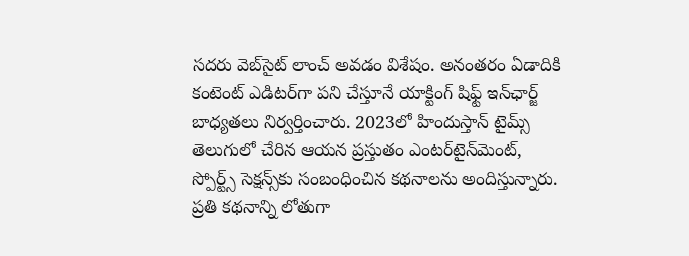సదరు వెబ్‌సైట్ లాంచ్ అవడం విశేషం. అనంతరం ఏడాదికి కంటెంట్ ఎడిటర్‌గా పని చేస్తూనే యాక్టింగ్ షిఫ్ట్ ఇన్‌ఛార్జ్ బాధ్యతలు నిర్వర్తించారు. 2023లో హిందుస్తాన్ టైమ్స్ తెలుగులో చేరిన ఆయన ప్రస్తుతం ఎంటర్‌టైన్‌మెంట్, స్పోర్ట్స్ సెక్షన్స్‌కు సంబంధించిన కథనాలను అందిస్తున్నారు. ప్రతి కథనాన్ని లోతుగా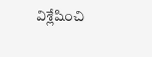విశ్లేషించి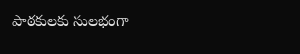పాఠకులకు సులభంగా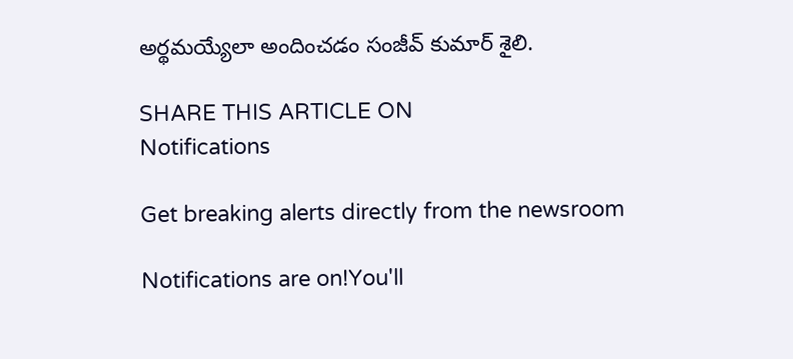అర్థమయ్యేలా అందించడం సంజీవ్ కుమార్ శైలి.

SHARE THIS ARTICLE ON
Notifications

Get breaking alerts directly from the newsroom

Notifications are on!You'll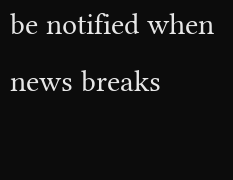be notified when news breaks